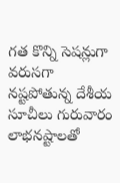గత కొన్ని సెషన్లుగా వరుసగా నష్టపోతున్న దేశీయ సూచీలు గురువారం లాభనష్టాలతో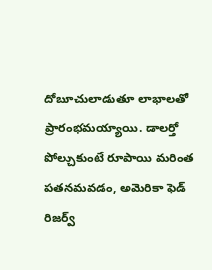దోబూచులాడుతూ లాభాలతో ప్రారంభమయ్యాయి. డాలర్తో పోల్చుకుంటే రూపాయి మరింత పతనమవడం, అమెరికా ఫెడ్ రిజర్వ్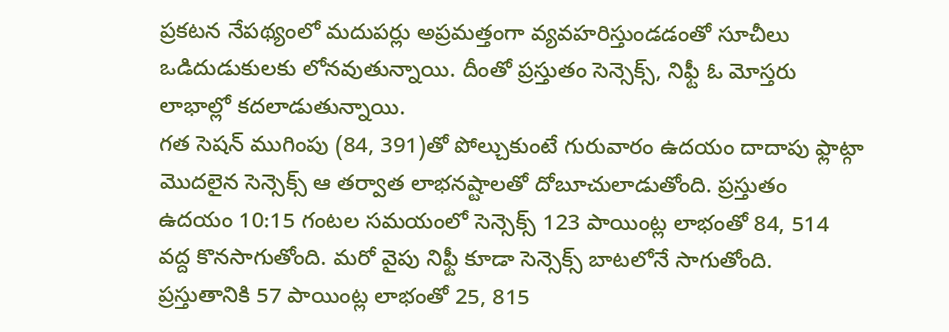ప్రకటన నేపథ్యంలో మదుపర్లు అప్రమత్తంగా వ్యవహరిస్తుండడంతో సూచీలు ఒడిదుడుకులకు లోనవుతున్నాయి. దీంతో ప్రస్తుతం సెన్సెక్స్, నిఫ్టీ ఓ మోస్తరు లాభాల్లో కదలాడుతున్నాయి.
గత సెషన్ ముగింపు (84, 391)తో పోల్చుకుంటే గురువారం ఉదయం దాదాపు ఫ్లాట్గా మొదలైన సెన్సెక్స్ ఆ తర్వాత లాభనష్టాలతో దోబూచులాడుతోంది. ప్రస్తుతం ఉదయం 10:15 గంటల సమయంలో సెన్సెక్స్ 123 పాయింట్ల లాభంతో 84, 514 వద్ద కొనసాగుతోంది. మరో వైపు నిఫ్టీ కూడా సెన్సెక్స్ బాటలోనే సాగుతోంది. ప్రస్తుతానికి 57 పాయింట్ల లాభంతో 25, 815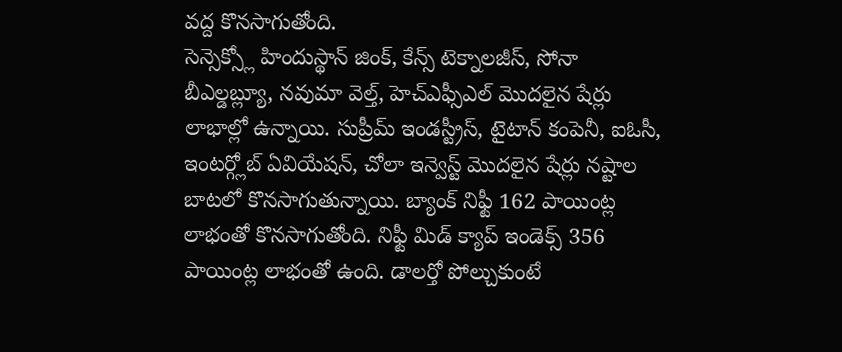వద్ద కొనసాగుతోంది.
సెన్సెక్స్లో హిందుస్థాన్ జింక్, కేన్స్ టెక్నాలజీస్, సోనా బీఎల్డబ్ల్యూ, నవుమా వెల్త్, హెచ్ఎఫ్సీఎల్ మొదలైన షేర్లు లాభాల్లో ఉన్నాయి. సుప్రీమ్ ఇండస్ట్రీస్, టైటాన్ కంపెనీ, ఐఓసీ, ఇంటర్గ్లోబ్ ఏవియేషన్, చోలా ఇన్వెస్ట్ మొదలైన షేర్లు నష్టాల బాటలో కొనసాగుతున్నాయి. బ్యాంక్ నిఫ్టీ 162 పాయింట్ల లాభంతో కొనసాగుతోంది. నిఫ్టీ మిడ్ క్యాప్ ఇండెక్స్ 356 పాయింట్ల లాభంతో ఉంది. డాలర్తో పోల్చుకుంటే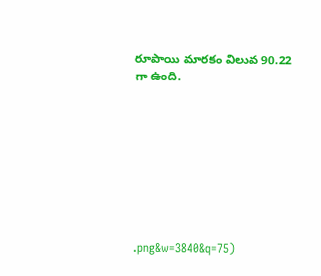రూపాయి మారకం విలువ 90.22 గా ఉంది.









.png&w=3840&q=75)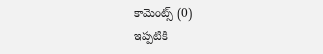కామెంట్స్ (0)
ఇప్పటికి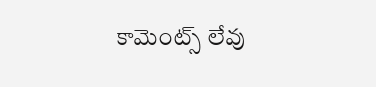కామెంట్స్ లేవు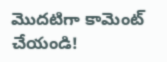మొదటిగా కామెంట్ చేయండి!